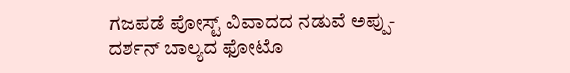ಗಜಪಡೆ ಪೋಸ್ಟ್ ವಿವಾದದ ನಡುವೆ ಅಪ್ಪು- ದರ್ಶನ್ ಬಾಲ್ಯದ ಫೋಟೊ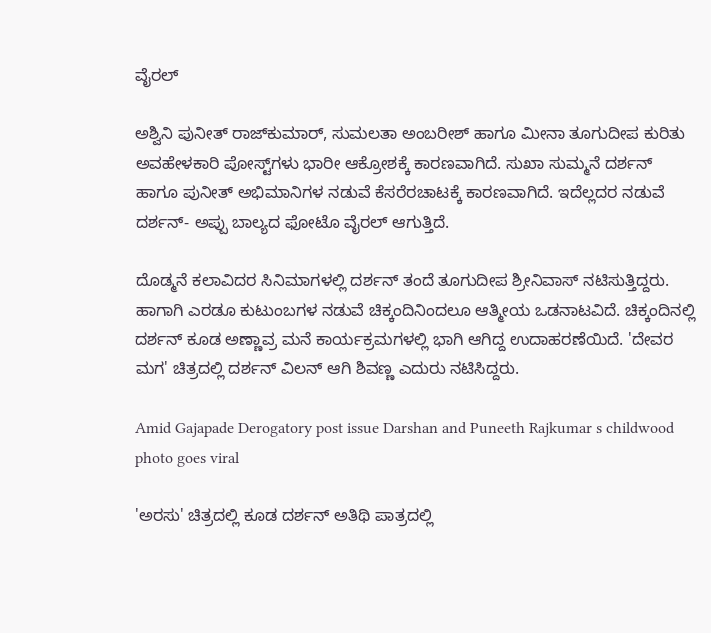ವೈರಲ್

ಅಶ್ವಿನಿ ಪುನೀತ್ ರಾಜ್‌ಕುಮಾರ್, ಸುಮಲತಾ ಅಂಬರೀಶ್ ಹಾಗೂ ಮೀನಾ ತೂಗುದೀಪ ಕುರಿತು ಅವಹೇಳಕಾರಿ ಪೋಸ್ಟ್‌ಗಳು ಭಾರೀ ಆಕ್ರೋಶಕ್ಕೆ ಕಾರಣವಾಗಿದೆ. ಸುಖಾ ಸುಮ್ಮನೆ ದರ್ಶನ್ ಹಾಗೂ ಪುನೀತ್ ಅಭಿಮಾನಿಗಳ ನಡುವೆ ಕೆಸರೆರಚಾಟಕ್ಕೆ ಕಾರಣವಾಗಿದೆ. ಇದೆಲ್ಲದರ ನಡುವೆ ದರ್ಶನ್- ಅಪ್ಪು ಬಾಲ್ಯದ ಫೋಟೊ ವೈರಲ್ ಆಗುತ್ತಿದೆ.

ದೊಡ್ಮನೆ ಕಲಾವಿದರ ಸಿನಿಮಾಗಳಲ್ಲಿ ದರ್ಶನ್ ತಂದೆ ತೂಗುದೀಪ ಶ್ರೀನಿವಾಸ್ ನಟಿಸುತ್ತಿದ್ದರು. ಹಾಗಾಗಿ ಎರಡೂ ಕುಟುಂಬಗಳ ನಡುವೆ ಚಿಕ್ಕಂದಿನಿಂದಲೂ ಆತ್ಮೀಯ ಒಡನಾಟವಿದೆ. ಚಿಕ್ಕಂದಿನಲ್ಲಿ ದರ್ಶನ್ ಕೂಡ ಅಣ್ಣಾವ್ರ ಮನೆ ಕಾರ್ಯಕ್ರಮಗಳಲ್ಲಿ ಭಾಗಿ ಆಗಿದ್ದ ಉದಾಹರಣೆಯಿದೆ. 'ದೇವರ ಮಗ' ಚಿತ್ರದಲ್ಲಿ ದರ್ಶನ್ ವಿಲನ್ ಆಗಿ ಶಿವಣ್ಣ ಎದುರು ನಟಿಸಿದ್ದರು.

Amid Gajapade Derogatory post issue Darshan and Puneeth Rajkumar s childwood photo goes viral

'ಅರಸು' ಚಿತ್ರದಲ್ಲಿ ಕೂಡ ದರ್ಶನ್ ಅತಿಥಿ ಪಾತ್ರದಲ್ಲಿ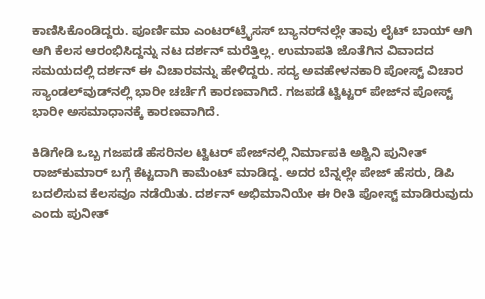ಕಾಣಿಸಿಕೊಂಡಿದ್ದರು. ಪೂರ್ಣಿಮಾ ಎಂಟರ್‌ಟ್ರೈಸಸ್ ಬ್ಯಾನರ್‌ನಲ್ಲೇ ತಾವು ಲೈಟ್ ಬಾಯ್ ಆಗಿ ಆಗಿ ಕೆಲಸ ಆರಂಭಿಸಿದ್ದನ್ನು ನಟ ದರ್ಶನ್ ಮರೆತ್ತಿಲ್ಲ. ಉಮಾಪತಿ ಜೊತೆಗಿನ ವಿವಾದದ ಸಮಯದಲ್ಲಿ ದರ್ಶನ್ ಈ ವಿಚಾರವನ್ನು ಹೇಳಿದ್ದರು. ಸದ್ಯ ಅವಹೇಳನಕಾರಿ ಪೋಸ್ಟ್ ವಿಚಾರ ಸ್ಯಾಂಡಲ್‌ವುಡ್‌ನಲ್ಲಿ ಭಾರೀ ಚರ್ಚೆಗೆ ಕಾರಣವಾಗಿದೆ. ಗಜಪಡೆ ಟ್ವಿಟ್ಟರ್ ಪೇಜ್‌ನ ಪೋಸ್ಟ್ ಭಾರೀ ಅಸಮಾಧಾನಕ್ಕೆ ಕಾರಣವಾಗಿದೆ.

ಕಿಡಿಗೇಡಿ ಒಬ್ಬ ಗಜಪಡೆ ಹೆಸರಿನಲ ಟ್ವಿಟರ್‌ ಪೇಜ್‌ನಲ್ಲಿ ನಿರ್ಮಾಪಕಿ ಅಶ್ವಿನಿ ಪುನೀತ್ ರಾಜ್‌ಕುಮಾರ್ ಬಗ್ಗೆ ಕೆಟ್ಟದಾಗಿ ಕಾಮೆಂಟ್ ಮಾಡಿದ್ದ. ಅದರ ಬೆನ್ನಲ್ಲೇ ಪೇಜ್ ಹೆಸರು, ಡಿಪಿ ಬದಲಿಸುವ ಕೆಲಸವೂ ನಡೆಯಿತು. ದರ್ಶನ್ ಅಭಿಮಾನಿಯೇ ಈ ರೀತಿ ಪೋಸ್ಟ್ ಮಾಡಿರುವುದು ಎಂದು ಪುನೀತ್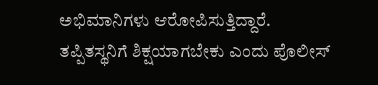ಅಭಿಮಾನಿಗಳು ಆರೋಪಿಸುತ್ತಿದ್ದಾರೆ. ತಪ್ಪಿತಸ್ಥನಿಗೆ ಶಿಕ್ಷಯಾಗಬೇಕು ಎಂದು ಪೊಲೀಸ್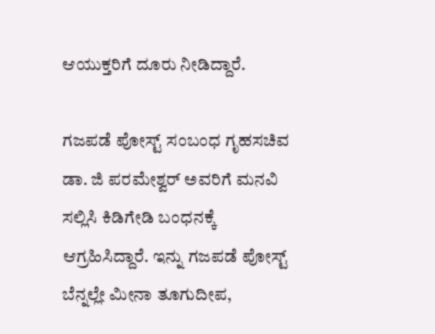ಆಯುಕ್ತರಿಗೆ ದೂರು ನೀಡಿದ್ದಾರೆ.

ಗಜಪಡೆ ಪೋಸ್ಟ್ ಸಂಬಂಧ ಗೃಹಸಚಿವ ಡಾ. ಜಿ ಪರಮೇಶ್ವರ್‌ ಅವರಿಗೆ ಮನವಿ ಸಲ್ಲಿಸಿ ಕಿಡಿಗೇಡಿ ಬಂಧನಕ್ಕೆ ಆಗ್ರಹಿಸಿದ್ದಾರೆ. ಇನ್ನು ಗಜಪಡೆ ಪೋಸ್ಟ್ ಬೆನ್ನಲ್ಲೇ ಮೀನಾ ತೂಗುದೀಪ,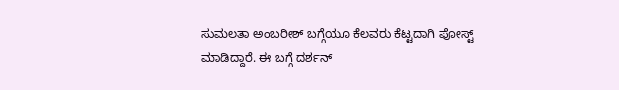ಸುಮಲತಾ ಅಂಬರೀಶ್ ಬಗ್ಗೆಯೂ ಕೆಲವರು ಕೆಟ್ಟದಾಗಿ ಪೋಸ್ಟ್ ಮಾಡಿದ್ದಾರೆ. ಈ ಬಗ್ಗೆ ದರ್ಶನ್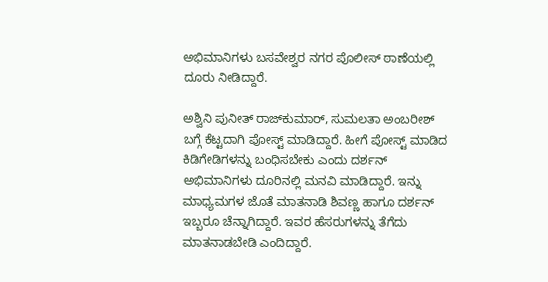ಅಭಿಮಾನಿಗಳು ಬಸವೇಶ್ವರ ನಗರ ಪೊಲೀಸ್ ಠಾಣೆಯಲ್ಲಿ ದೂರು ನೀಡಿದ್ದಾರೆ.

ಅಶ್ವಿನಿ ಪುನೀತ್ ರಾಜ್‌ಕುಮಾರ್, ಸುಮಲತಾ ಅಂಬರೀಶ್ ಬಗ್ಗೆ ಕೆಟ್ಟದಾಗಿ ಪೋಸ್ಟ್ ಮಾಡಿದ್ದಾರೆ. ಹೀಗೆ ಪೋಸ್ಟ್ ಮಾಡಿದ ಕಿಡಿಗೇಡಿಗಳನ್ನು ಬಂಧಿಸಬೇಕು ಎಂದು ದರ್ಶನ್ ಅಭಿಮಾನಿಗಳು ದೂರಿನಲ್ಲಿ ಮನವಿ ಮಾಡಿದ್ದಾರೆ. ಇನ್ನು ಮಾಧ್ಯಮಗಳ ಜೊತೆ ಮಾತನಾಡಿ ಶಿವಣ್ಣ ಹಾಗೂ ದರ್ಶನ್ ಇಬ್ಬರೂ ಚೆನ್ನಾಗಿದ್ದಾರೆ. ಇವರ ಹೆಸರುಗಳನ್ನು ತೆಗೆದು ಮಾತನಾಡಬೇಡಿ ಎಂದಿದ್ದಾರೆ.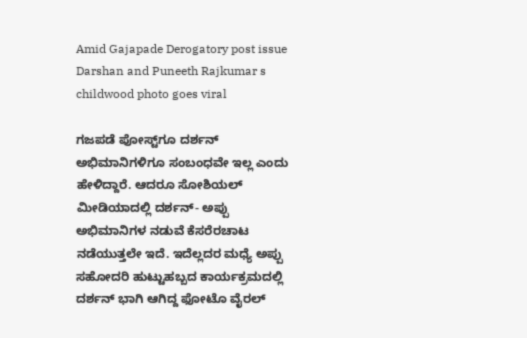Amid Gajapade Derogatory post issue Darshan and Puneeth Rajkumar s childwood photo goes viral

ಗಜಪಡೆ ಪೋಸ್ಟ್‌ಗೂ ದರ್ಶನ್ ಅಭಿಮಾನಿಗಳಿಗೂ ಸಂಬಂಧವೇ ಇಲ್ಲ ಎಂದು ಹೇಳಿದ್ದಾರೆ. ಆದರೂ ಸೋಶಿಯಲ್ ಮೀಡಿಯಾದಲ್ಲಿ ದರ್ಶನ್- ಅಪ್ಪು ಅಭಿಮಾನಿಗಳ ನಡುವೆ ಕೆಸರೆರಚಾಟ ನಡೆಯುತ್ತಲೇ ಇದೆ. ಇದೆಲ್ಲದರ ಮಧ್ಯೆ ಅಪ್ಪು ಸಹೋದರಿ ಹುಟ್ಟುಹಬ್ಬದ ಕಾರ್ಯಕ್ರಮದಲ್ಲಿ ದರ್ಶನ್ ಭಾಗಿ ಆಗಿದ್ದ ಫೋಟೊ ವೈರಲ್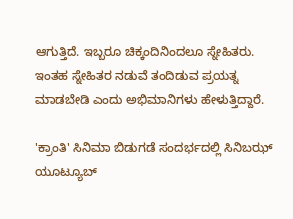ಆಗುತ್ತಿದೆ. ಇಬ್ಬರೂ ಚಿಕ್ಕಂದಿನಿಂದಲೂ ಸ್ನೇಹಿತರು. ಇಂತಹ ಸ್ನೇಹಿತರ ನಡುವೆ ತಂದಿಡುವ ಪ್ರಯತ್ನ ಮಾಡಬೇಡಿ ಎಂದು ಅಭಿಮಾನಿಗಳು ಹೇಳುತ್ತಿದ್ದಾರೆ.

'ಕ್ರಾಂತಿ' ಸಿನಿಮಾ ಬಿಡುಗಡೆ ಸಂದರ್ಭದಲ್ಲಿ ಸಿನಿಬಝ್ ಯೂಟ್ಯೂಬ್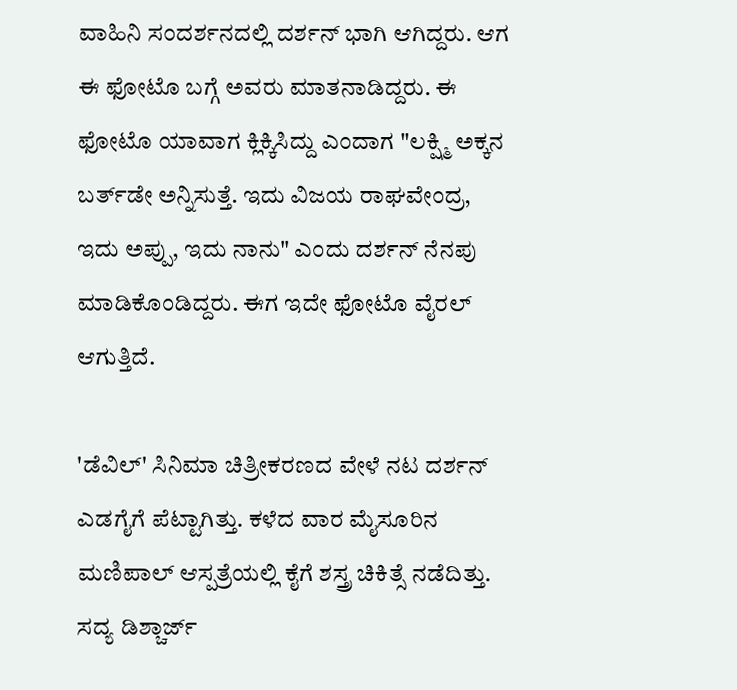ವಾಹಿನಿ ಸಂದರ್ಶನದಲ್ಲಿ ದರ್ಶನ್ ಭಾಗಿ ಆಗಿದ್ದರು. ಆಗ ಈ ಫೋಟೊ ಬಗ್ಗೆ ಅವರು ಮಾತನಾಡಿದ್ದರು. ಈ ಫೋಟೊ ಯಾವಾಗ ಕ್ಲಿಕ್ಕಿಸಿದ್ದು ಎಂದಾಗ "ಲಕ್ಷ್ಮಿ ಅಕ್ಕನ ಬರ್ತ್‌ಡೇ ಅನ್ನಿಸುತ್ತೆ. ಇದು ವಿಜಯ ರಾಘವೇಂದ್ರ, ಇದು ಅಪ್ಪು, ಇದು ನಾನು" ಎಂದು ದರ್ಶನ್ ನೆನಪು ಮಾಡಿಕೊಂಡಿದ್ದರು. ಈಗ ಇದೇ ಫೋಟೊ ವೈರಲ್ ಆಗುತ್ತಿದೆ.

'ಡೆವಿಲ್' ಸಿನಿಮಾ ಚಿತ್ರೀಕರಣದ ವೇಳೆ ನಟ ದರ್ಶನ್ ಎಡಗೈಗೆ ಪೆಟ್ಟಾಗಿತ್ತು. ಕಳೆದ ವಾರ ಮೈಸೂರಿನ ಮಣಿಪಾಲ್ ಆಸ್ಪತ್ರೆಯಲ್ಲಿ ಕೈಗೆ ಶಸ್ತ್ರ ಚಿಕಿತ್ಸೆ ನಡೆದಿತ್ತು. ಸದ್ಯ ಡಿಶ್ಚಾರ್ಜ್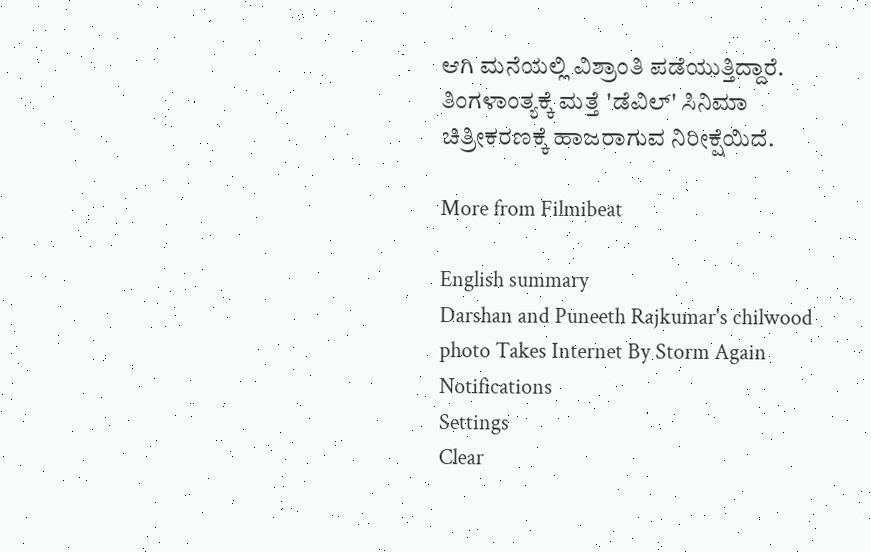ಆಗಿ ಮನೆಯಲ್ಲಿ ವಿಶ್ರಾಂತಿ ಪಡೆಯುತ್ತಿದ್ದಾರೆ. ತಿಂಗಳಾಂತ್ಯಕ್ಕೆ ಮತ್ತೆ 'ಡೆವಿಲ್' ಸಿನಿಮಾ ಚಿತ್ರೀಕರಣಕ್ಕೆ ಹಾಜರಾಗುವ ನಿರೀಕ್ಷೆಯಿದೆ.

More from Filmibeat

English summary
Darshan and Puneeth Rajkumar's chilwood photo Takes Internet By Storm Again
Notifications
Settings
Clear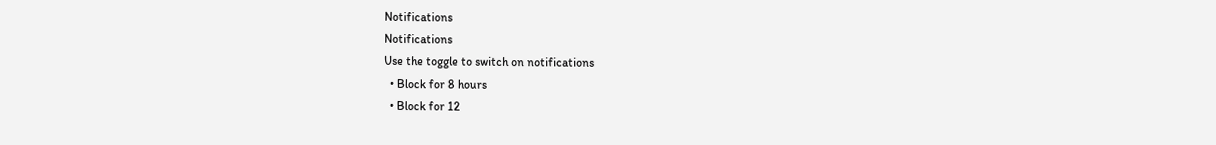Notifications
Notifications
Use the toggle to switch on notifications
  • Block for 8 hours
  • Block for 12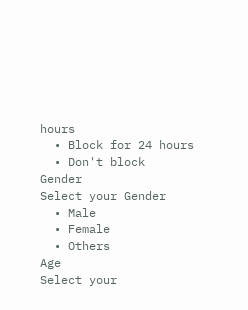hours
  • Block for 24 hours
  • Don't block
Gender
Select your Gender
  • Male
  • Female
  • Others
Age
Select your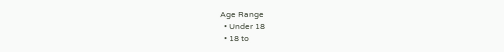Age Range
  • Under 18
  • 18 to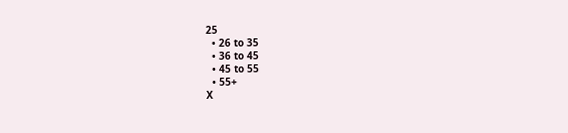25
  • 26 to 35
  • 36 to 45
  • 45 to 55
  • 55+
X